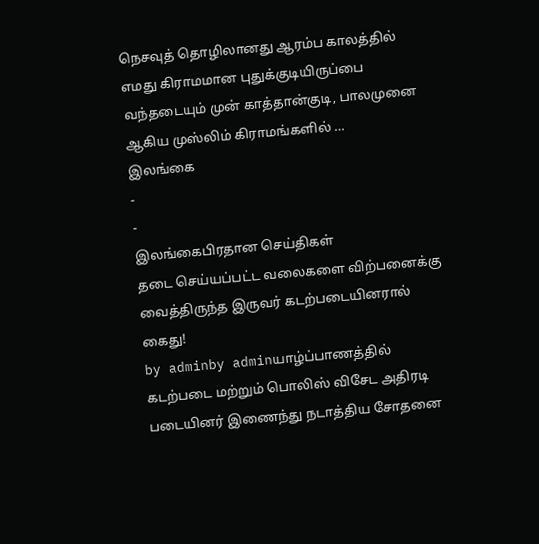நெசவுத் தொழிலானது ஆரம்ப காலத்தில் எமது கிராமமான புதுக்குடியிருப்பை வந்தடையும் முன் காத்தான்குடி, பாலமுனை ஆகிய முஸ்லிம் கிராமங்களில் …
இலங்கை
-
-
இலங்கைபிரதான செய்திகள்
தடை செய்யப்பட்ட வலைகளை விற்பனைக்கு வைத்திருந்த இருவர் கடற்படையினரால் கைது!
by adminby adminயாழ்ப்பாணத்தில் கடற்படை மற்றும் பொலிஸ் விசேட அதிரடி படையினர் இணைந்து நடாத்திய சோதனை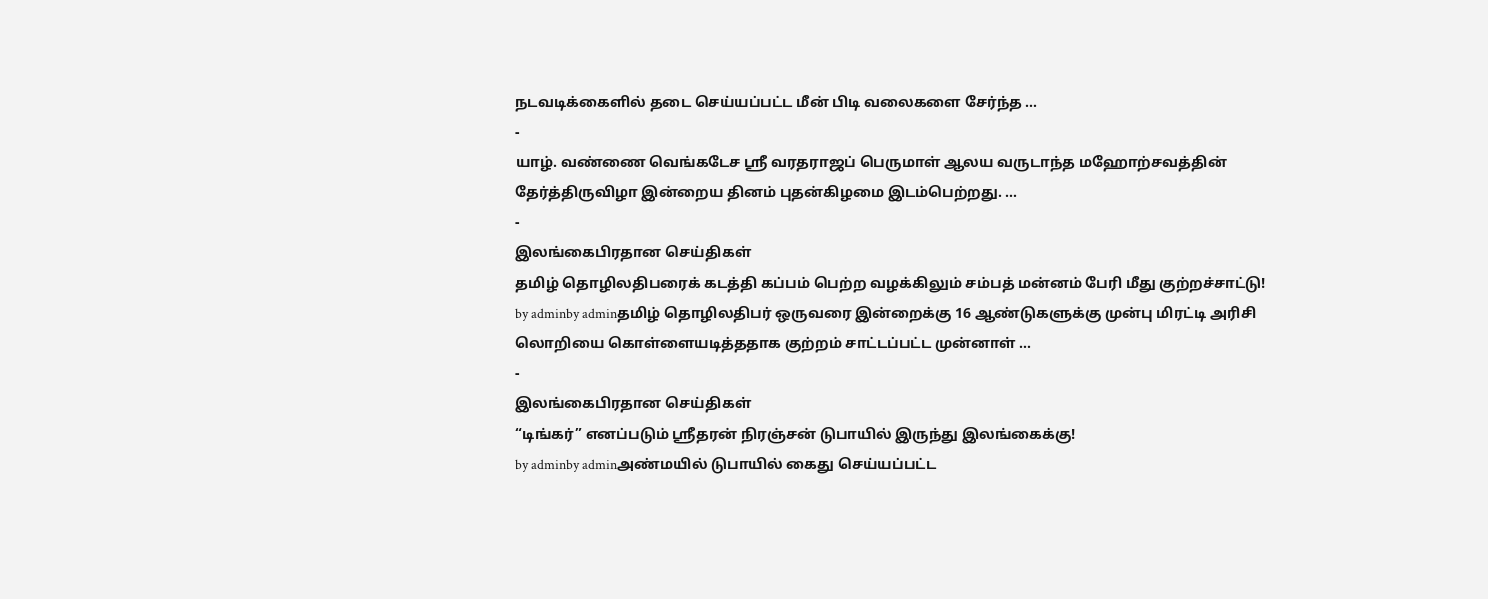நடவடிக்கைளில் தடை செய்யப்பட்ட மீன் பிடி வலைகளை சேர்ந்த …
-
யாழ். வண்ணை வெங்கடேச ஸ்ரீ வரதராஜப் பெருமாள் ஆலய வருடாந்த மஹோற்சவத்தின் தேர்த்திருவிழா இன்றைய தினம் புதன்கிழமை இடம்பெற்றது. …
-
இலங்கைபிரதான செய்திகள்
தமிழ் தொழிலதிபரைக் கடத்தி கப்பம் பெற்ற வழக்கிலும் சம்பத் மன்னம் பேரி மீது குற்றச்சாட்டு!
by adminby adminதமிழ் தொழிலதிபர் ஒருவரை இன்றைக்கு 16 ஆண்டுகளுக்கு முன்பு மிரட்டி அரிசி லொறியை கொள்ளையடித்ததாக குற்றம் சாட்டப்பட்ட முன்னாள் …
-
இலங்கைபிரதான செய்திகள்
“டிங்கர்” எனப்படும் ஸ்ரீதரன் நிரஞ்சன் டுபாயில் இருந்து இலங்கைக்கு!
by adminby adminஅண்மயில் டுபாயில் கைது செய்யப்பட்ட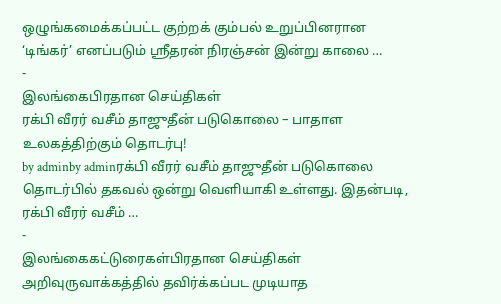ஒழுங்கமைக்கப்பட்ட குற்றக் கும்பல் உறுப்பினரான ‘டிங்கர்’ எனப்படும் ஸ்ரீதரன் நிரஞ்சன் இன்று காலை …
-
இலங்கைபிரதான செய்திகள்
ரக்பி வீரர் வசீம் தாஜுதீன் படுகொலை – பாதாள உலகத்திற்கும் தொடர்பு!
by adminby adminரக்பி வீரர் வசீம் தாஜுதீன் படுகொலை தொடர்பில் தகவல் ஒன்று வெளியாகி உள்ளது. இதன்படி, ரக்பி வீரர் வசீம் …
-
இலங்கைகட்டுரைகள்பிரதான செய்திகள்
அறிவுருவாக்கத்தில் தவிர்க்கப்பட முடியாத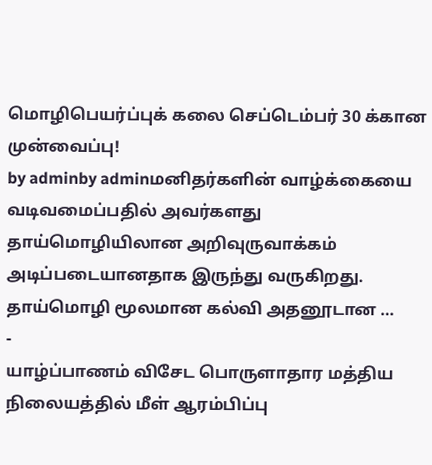மொழிபெயர்ப்புக் கலை செப்டெம்பர் 30 க்கான முன்வைப்பு!
by adminby adminமனிதர்களின் வாழ்க்கையை வடிவமைப்பதில் அவர்களது தாய்மொழியிலான அறிவுருவாக்கம் அடிப்படையானதாக இருந்து வருகிறது. தாய்மொழி மூலமான கல்வி அதனூடான …
-
யாழ்ப்பாணம் விசேட பொருளாதார மத்திய நிலையத்தில் மீள் ஆரம்பிப்பு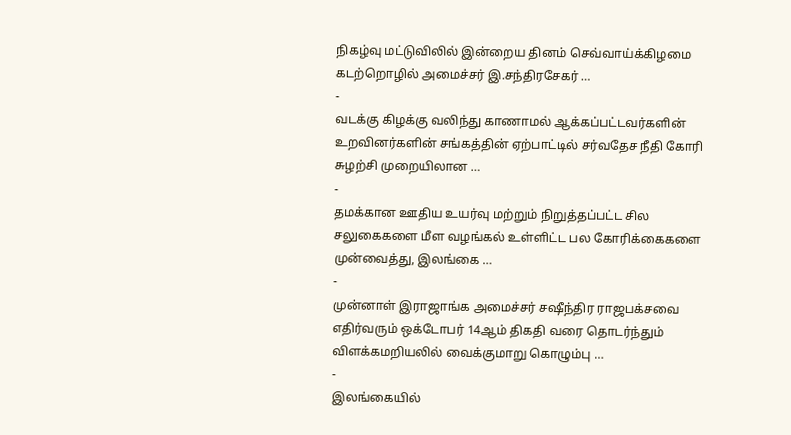நிகழ்வு மட்டுவிலில் இன்றைய தினம் செவ்வாய்க்கிழமை கடற்றொழில் அமைச்சர் இ.சந்திரசேகர் …
-
வடக்கு கிழக்கு வலிந்து காணாமல் ஆக்கப்பட்டவர்களின் உறவினர்களின் சங்கத்தின் ஏற்பாட்டில் சர்வதேச நீதி கோரி சுழற்சி முறையிலான …
-
தமக்கான ஊதிய உயர்வு மற்றும் நிறுத்தப்பட்ட சில சலுகைகளை மீள வழங்கல் உள்ளிட்ட பல கோரிக்கைகளை முன்வைத்து, இலங்கை …
-
முன்னாள் இராஜாங்க அமைச்சர் சஷீந்திர ராஜபக்சவை எதிர்வரும் ஒக்டோபர் 14ஆம் திகதி வரை தொடர்ந்தும் விளக்கமறியலில் வைக்குமாறு கொழும்பு …
-
இலங்கையில்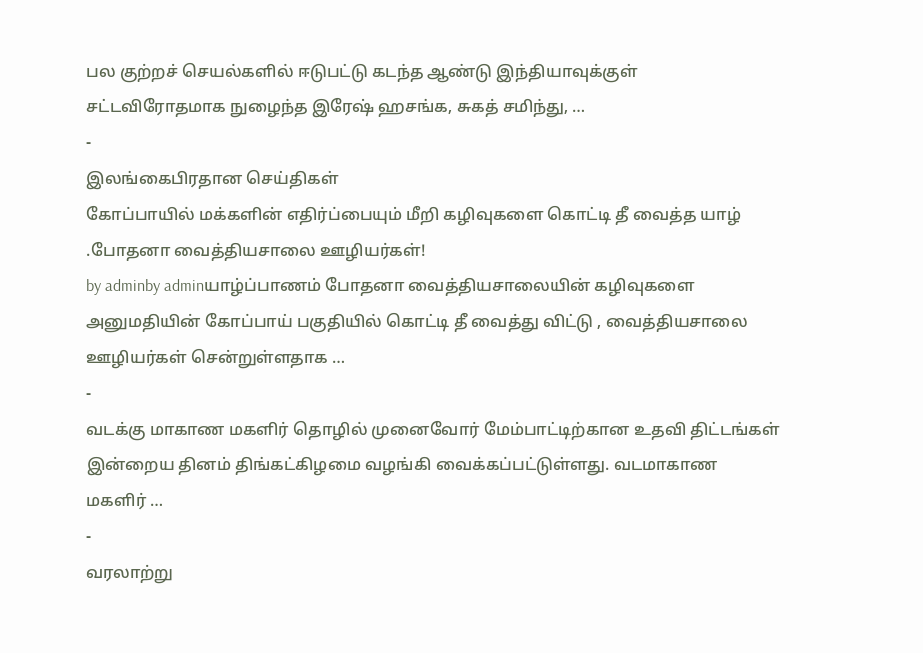பல குற்றச் செயல்களில் ஈடுபட்டு கடந்த ஆண்டு இந்தியாவுக்குள் சட்டவிரோதமாக நுழைந்த இரேஷ் ஹசங்க, சுகத் சமிந்து, …
-
இலங்கைபிரதான செய்திகள்
கோப்பாயில் மக்களின் எதிர்ப்பையும் மீறி கழிவுகளை கொட்டி தீ வைத்த யாழ் .போதனா வைத்தியசாலை ஊழியர்கள்!
by adminby adminயாழ்ப்பாணம் போதனா வைத்தியசாலையின் கழிவுகளை அனுமதியின் கோப்பாய் பகுதியில் கொட்டி தீ வைத்து விட்டு , வைத்தியசாலை ஊழியர்கள் சென்றுள்ளதாக …
-
வடக்கு மாகாண மகளிர் தொழில் முனைவோர் மேம்பாட்டிற்கான உதவி திட்டங்கள் இன்றைய தினம் திங்கட்கிழமை வழங்கி வைக்கப்பட்டுள்ளது. வடமாகாண மகளிர் …
-
வரலாற்று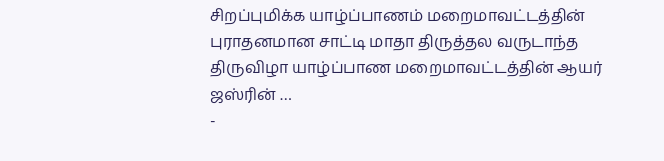சிறப்புமிக்க யாழ்ப்பாணம் மறைமாவட்டத்தின் புராதனமான சாட்டி மாதா திருத்தல வருடாந்த திருவிழா யாழ்ப்பாண மறைமாவட்டத்தின் ஆயர் ஜஸ்ரின் …
-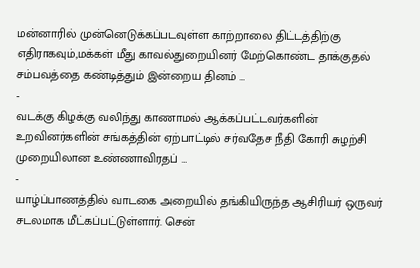மன்னாரில் முன்னெடுக்கப்படவுள்ள காற்றாலை திட்டத்திற்கு எதிராகவும்,மக்கள் மீது காவல்துறையினர் மேற்கொண்ட தாக்குதல் சம்பவத்தை கண்டித்தும் இன்றைய தினம் …
-
வடக்கு கிழக்கு வலிந்து காணாமல் ஆக்கப்பட்டவர்களின் உறவினர்களின் சங்கத்தின் ஏற்பாட்டில் சர்வதேச நீதி கோரி சுழற்சி முறையிலான உண்ணாவிரதப் …
-
யாழ்ப்பாணத்தில் வாடகை அறையில் தங்கியிருந்த ஆசிரியர் ஒருவர் சடலமாக மீட்கப்பட்டுள்ளார். சென்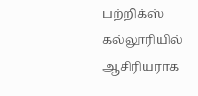பற்றிக்ஸ் கல்லூரியில் ஆசிரியராக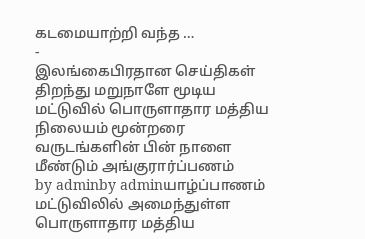கடமையாற்றி வந்த …
-
இலங்கைபிரதான செய்திகள்
திறந்து மறுநாளே மூடிய மட்டுவில் பொருளாதார மத்திய நிலையம் மூன்றரை வருடங்களின் பின் நாளை மீண்டும் அங்குரார்ப்பணம்
by adminby adminயாழ்ப்பாணம் மட்டுவிலில் அமைந்துள்ள பொருளாதார மத்திய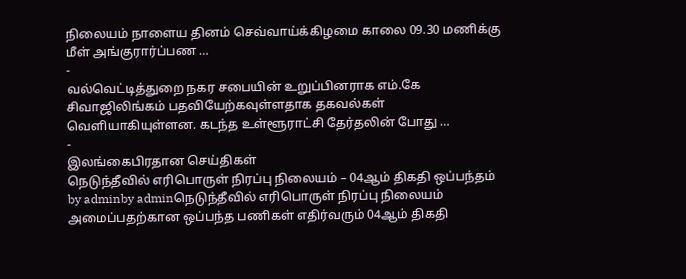நிலையம் நாளைய தினம் செவ்வாய்க்கிழமை காலை 09.30 மணிக்கு மீள் அங்குரார்ப்பண …
-
வல்வெட்டித்துறை நகர சபையின் உறுப்பினராக எம்.கே சிவாஜிலிங்கம் பதவியேற்கவுள்ளதாக தகவல்கள் வெளியாகியுள்ளன. கடந்த உள்ளூராட்சி தேர்தலின் போது …
-
இலங்கைபிரதான செய்திகள்
நெடுந்தீவில் எரிபொருள் நிரப்பு நிலையம் – 04ஆம் திகதி ஒப்பந்தம்
by adminby adminநெடுந்தீவில் எரிபொருள் நிரப்பு நிலையம் அமைப்பதற்கான ஒப்பந்த பணிகள் எதிர்வரும் 04ஆம் திகதி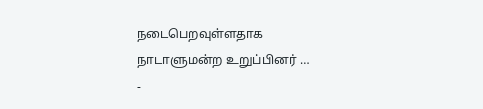நடைபெறவுள்ளதாக நாடாளுமன்ற உறுப்பினர் …
-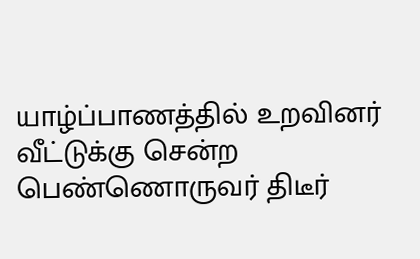யாழ்ப்பாணத்தில் உறவினர் வீட்டுக்கு சென்ற பெண்ணொருவர் திடீர்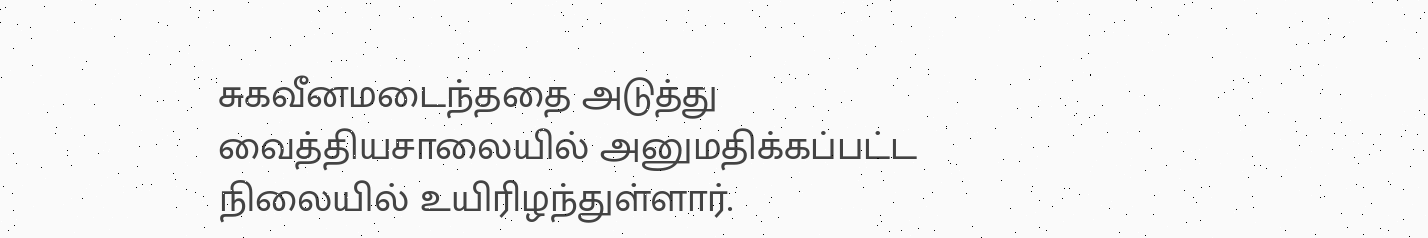சுகவீனமடைந்ததை அடுத்து வைத்தியசாலையில் அனுமதிக்கப்பட்ட நிலையில் உயிரிழந்துள்ளார்.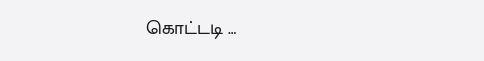கொட்டடி …